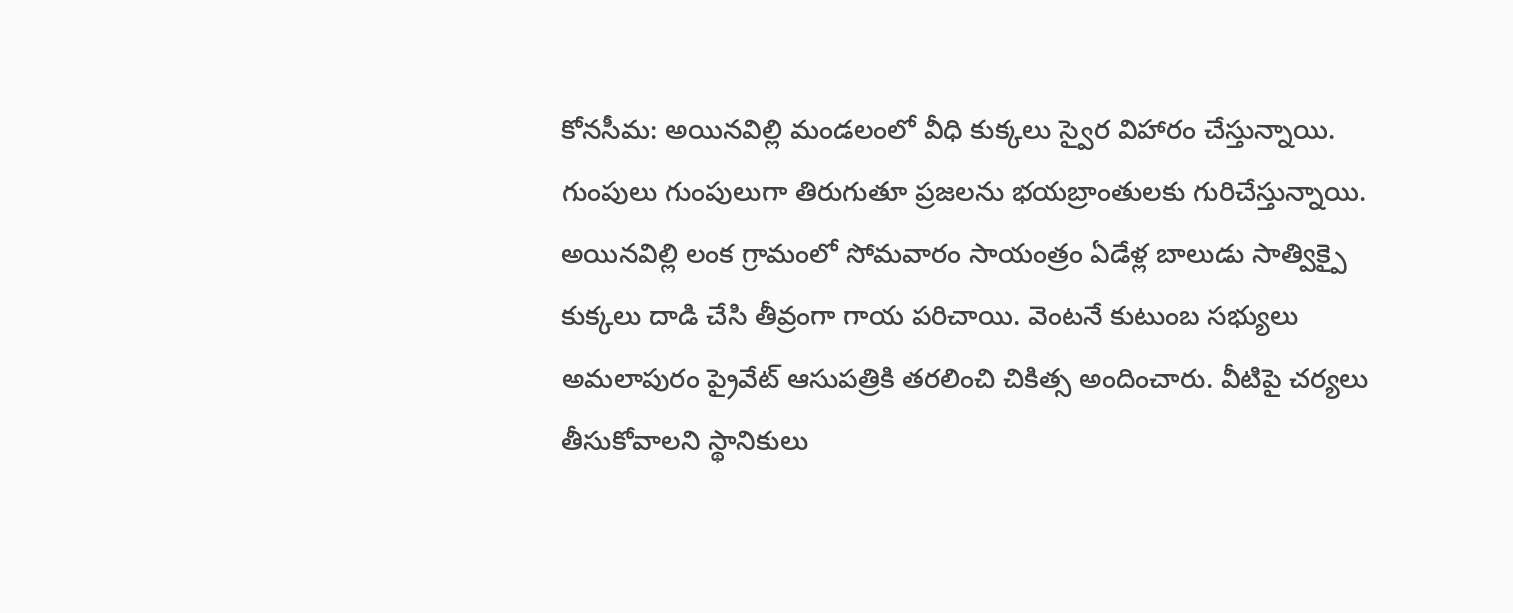కోనసీమ: అయినవిల్లి మండలంలో వీధి కుక్కలు స్వైర విహారం చేస్తున్నాయి. గుంపులు గుంపులుగా తిరుగుతూ ప్రజలను భయబ్రాంతులకు గురిచేస్తున్నాయి. అయినవిల్లి లంక గ్రామంలో సోమవారం సాయంత్రం ఏడేళ్ల బాలుడు సాత్విక్పై కుక్కలు దాడి చేసి తీవ్రంగా గాయ పరిచాయి. వెంటనే కుటుంబ సభ్యులు అమలాపురం ప్రైవేట్ ఆసుపత్రికి తరలించి చికిత్స అందించారు. వీటిపై చర్యలు తీసుకోవాలని స్థానికులు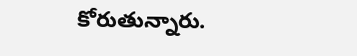కోరుతున్నారు.